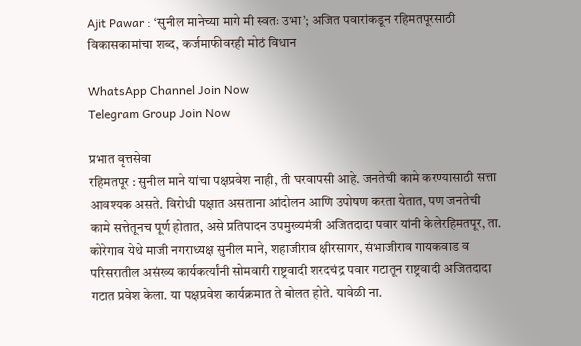Ajit Pawar : ‘सुनील मानेच्या मागे मी स्वतः उभा’; अजित पवारांकडून रहिमतपूरसाठी विकासकामांचा शब्द, कर्जमाफीवरही मोठं विधान

WhatsApp Channel Join Now
Telegram Group Join Now

प्रभात वृत्तसेवा
रहिमतपूर : सुनील माने यांचा पक्षप्रवेश नाही, ती घरवापसी आहे. जनतेची कामे करण्यासाठी सत्ता आवश्यक असते. विरोधी पक्षात असताना आंदोलन आणि उपोषण करता येतात, पण जनतेची कामे सत्तेतूनच पूर्ण होतात, असे प्रतिपादन उपमुख्यमंत्री अजितदादा पवार यांनी केलेरहिमतपूर, ता. कोरेगाव येथे माजी नगराध्यक्ष सुनील माने, शहाजीराव क्षीरसागर, संभाजीराव गायकवाड व परिसरातील असंख्य कार्यकर्त्यांनी सोमवारी राष्ट्रवादी शरदचंद्र पवार गटातून राष्ट्रवादी अजितदादा गटात प्रवेश केला. या पक्षप्रवेश कार्यक्रमात ते बोलत होते. यावेळी ना.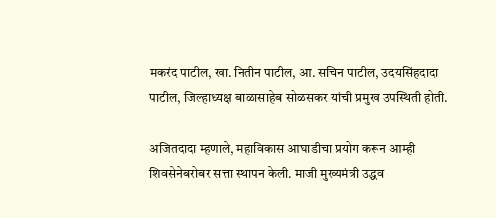मकरंद पाटील, खा. नितीन पाटील, आ. सचिन पाटील, उदयसिंहदादा पाटील, जिल्हाध्यक्ष बाळासाहेब सोळसकर यांची प्रमुख उपस्थिती होती.

अजितदादा म्हणाले, महाविकास आघाडीचा प्रयोग करून आम्ही शिवसेनेबरोबर सत्ता स्थापन केली. माजी मुख्यमंत्री उद्धव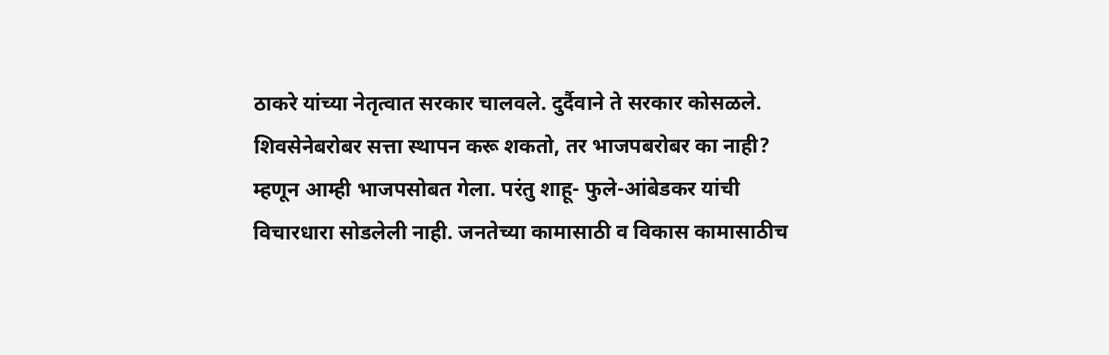ठाकरे यांच्या नेतृत्वात सरकार चालवले. दुर्दैवाने ते सरकार कोसळले. शिवसेनेबरोबर सत्ता स्थापन करू शकतो, तर भाजपबरोबर का नाही? म्हणून आम्ही भाजपसोबत गेला. परंतु शाहू- फुले-आंबेडकर यांची विचारधारा सोडलेली नाही. जनतेच्या कामासाठी व विकास कामासाठीच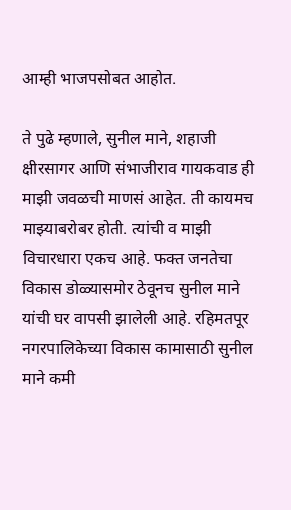आम्ही भाजपसोबत आहोत.

ते पुढे म्हणाले, सुनील माने, शहाजी क्षीरसागर आणि संभाजीराव गायकवाड ही माझी जवळची माणसं आहेत. ती कायमच माझ्याबरोबर होती. त्यांची व माझी विचारधारा एकच आहे. फक्त जनतेचा विकास डोळ्यासमोर ठेवूनच सुनील माने यांची घर वापसी झालेली आहे. रहिमतपूर नगरपालिकेच्या विकास कामासाठी सुनील माने कमी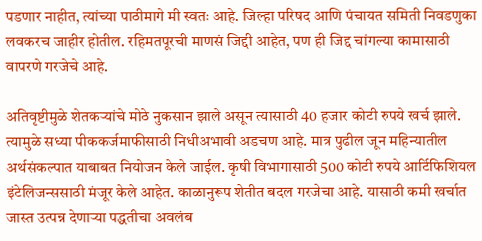पडणार नाहीत, त्यांच्या पाठीमागे मी स्वतः आहे. जिल्हा परिषद आणि पंचायत समिती निवडणुका लवकरच जाहीर होतील. रहिमतपूरची माणसं जिद्दी आहेत, पण ही जिद्द चांगल्या कामासाठी वापरणे गरजेचे आहे.

अतिवृष्टीमुळे शेतकर्‍यांचे मोठे नुकसान झाले असून त्यासाठी 40 हजार कोटी रुपये खर्च झाले. त्यामुळे सध्या पीककर्जमाफीसाठी निधीअभावी अडचण आहे. मात्र पुढील जून महिन्यातील अर्थसंकल्पात याबाबत नियोजन केले जाईल. कृषी विभागासाठी 500 कोटी रुपये आर्टिफिशियल इंटेलिजन्ससाठी मंजूर केले आहेत. काळानुरूप शेतीत बदल गरजेचा आहे. यासाठी कमी खर्चात जास्त उत्पन्न देणार्‍या पद्धतीचा अवलंब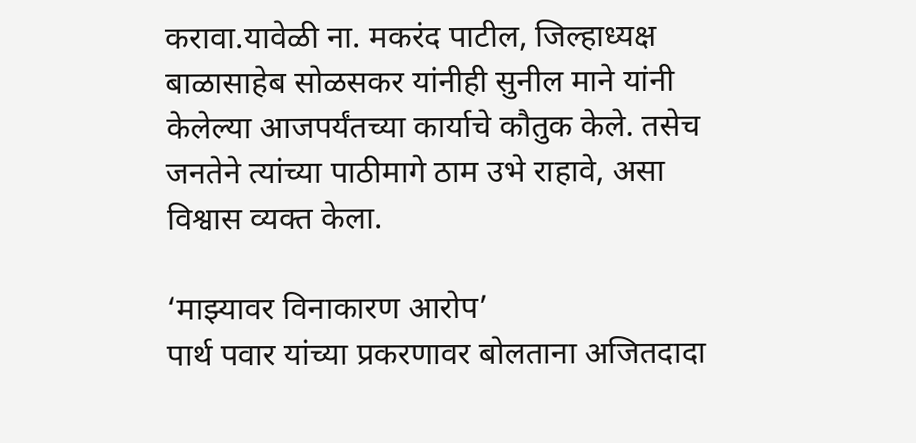करावा.यावेळी ना. मकरंद पाटील, जिल्हाध्यक्ष बाळासाहेब सोळसकर यांनीही सुनील माने यांनी केलेल्या आजपर्यंतच्या कार्याचे कौतुक केले. तसेच जनतेने त्यांच्या पाठीमागे ठाम उभे राहावे, असा विश्वास व्यक्त केला.

‘माझ्यावर विनाकारण आरोप’
पार्थ पवार यांच्या प्रकरणावर बोलताना अजितदादा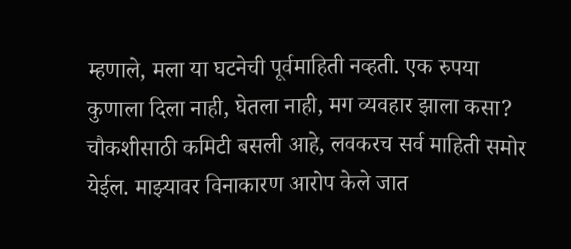म्हणाले, मला या घटनेची पूर्वमाहिती नव्हती. एक रुपया कुणाला दिला नाही, घेतला नाही, मग व्यवहार झाला कसा? चौकशीसाठी कमिटी बसली आहे, लवकरच सर्व माहिती समोर येईल. माझ्यावर विनाकारण आरोप केले जात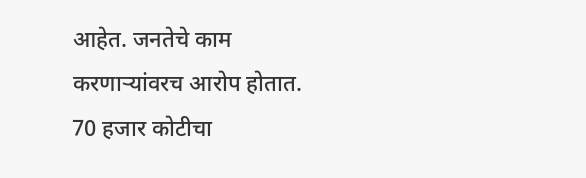आहेत. जनतेचे काम करणार्‍यांवरच आरोप होतात. 70 हजार कोटीचा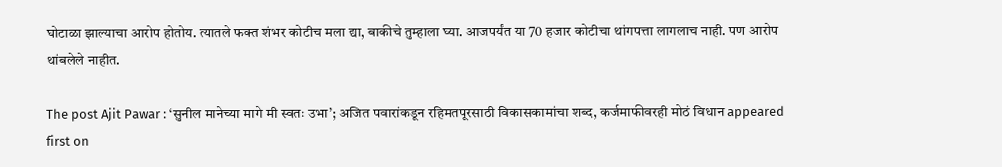घोटाळा झाल्याचा आरोप होतोय. त्यातले फक्त शंभर कोटीच मला द्या, बाकीचे तुम्हाला घ्या. आजपर्यंत या 70 हजार कोटीचा थांगपत्ता लागलाच नाही. पण आरोप थांबलेले नाहीत.

The post Ajit Pawar : ‘सुनील मानेच्या मागे मी स्वतः उभा’; अजित पवारांकडून रहिमतपूरसाठी विकासकामांचा शब्द, कर्जमाफीवरही मोठं विधान appeared first on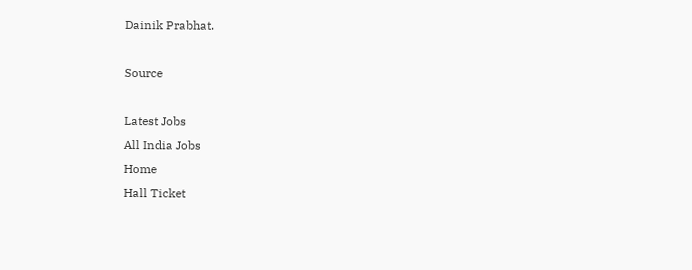Dainik Prabhat.

Source

Latest Jobs
All India Jobs
Home
Hall Ticket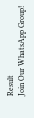Result
Join Our WhatsApp Group!